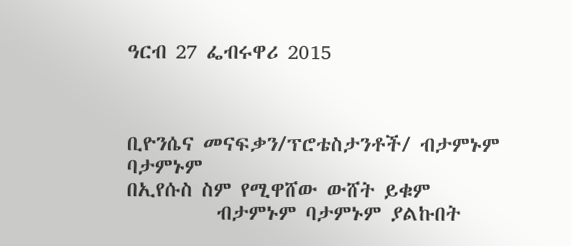ዓርብ 27 ፌብሩዋሪ 2015



ቢዮንሴና መናፍቃን/ፕሮቴስታንቶች/ ብታምኑም ባታምኑም
በኢየሱስ ስም የሚዋሸው ውሸት ይቁም
          ብታምኑም ባታምኑም ያልኩበት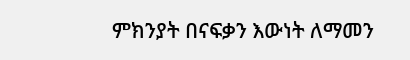ምክንያት በናፍቃን እውነት ለማመን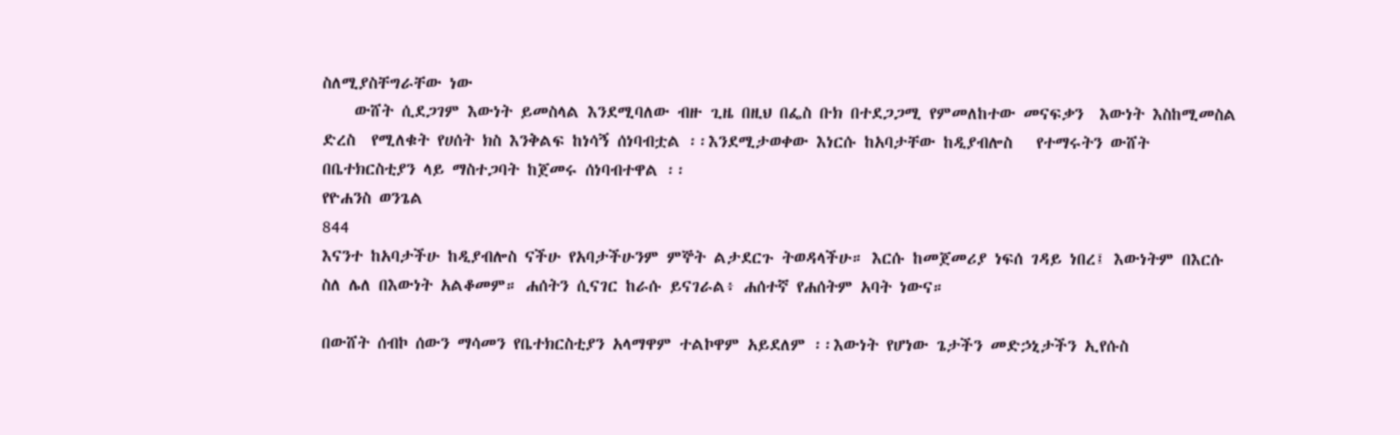ስለሚያስቸግራቸው ነው
    ውሸት ሲደጋገም እውነት ይመስላል እንደሚባለው ብዙ ጊዜ በዚህ በፌስ ቡክ በተደጋጋሚ የምመለከተው መናፍቃን  እውነት እስከሚመስል ድረስ  የሚለቁት የሀሰት ክስ እንቅልፍ ከነሳኝ ሰነባብቷል ፡፡እንደሚታወቀው እነርሱ ከአባታቸው ከዲያብሎስ   የተማሩትን ውሸት በቤተክርስቲያን ላይ ማስተጋባት ከጀመሩ ሰነባብተዋል ፡፡
የዮሐንስ ወንጌል
844
እናንተ ከአባታችሁ ከዲያብሎስ ናችሁ የአባታችሁንም ምኞት ልታደርጉ ትወዳላችሁ። እርሱ ከመጀመሪያ ነፍሰ ገዳይ ነበረ፤ እውነትም በእርሱ ስለ ሌለ በእውነት አልቆመም። ሐሰትን ሲናገር ከራሱ ይናገራል፥ ሐሰተኛ የሐሰትም አባት ነውና።

በውሸት ሰብኮ ሰውን ማሳመን የቤተክርስቲያን አላማዋም ተልኮዋም አይደለም ፡፡እውነት የሆነው ጌታችን መድኃኒታችን ኢየሱስ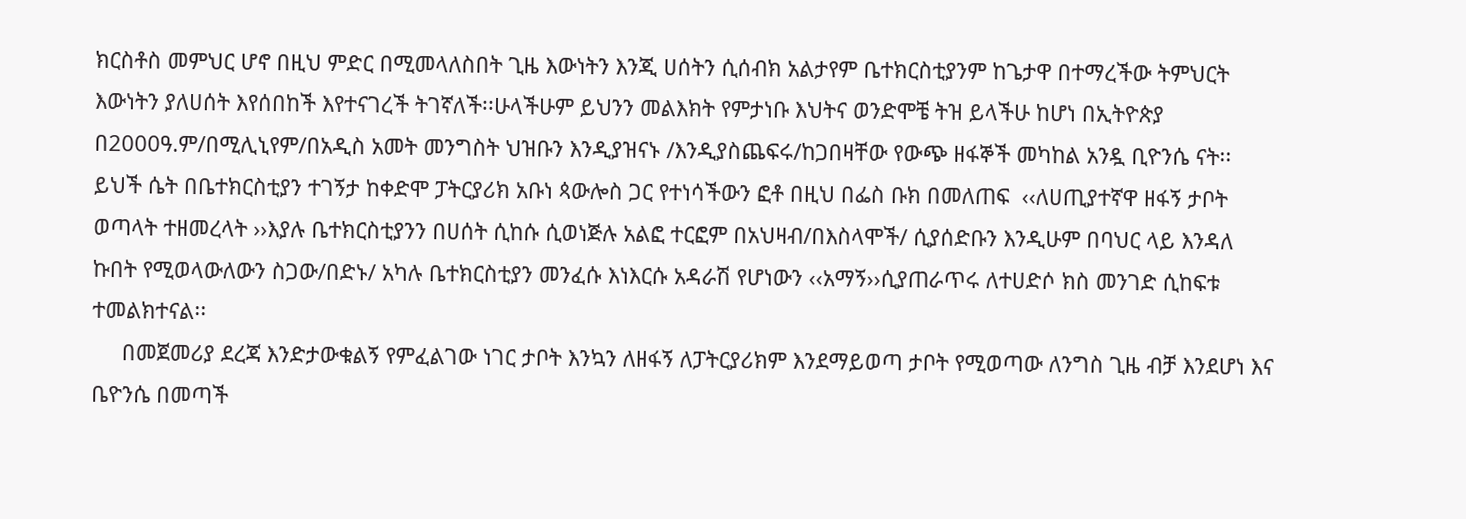ክርስቶስ መምህር ሆኖ በዚህ ምድር በሚመላለስበት ጊዜ እውነትን እንጂ ሀሰትን ሲሰብክ አልታየም ቤተክርስቲያንም ከጌታዋ በተማረችው ትምህርት እውነትን ያለሀሰት እየሰበከች እየተናገረች ትገኛለች፡፡ሁላችሁም ይህንን መልእክት የምታነቡ እህትና ወንድሞቼ ትዝ ይላችሁ ከሆነ በኢትዮጵያ  በ2000ዓ.ም/በሚሊኒየም/በአዲስ አመት መንግስት ህዝቡን እንዲያዝናኑ /እንዲያስጨፍሩ/ከጋበዛቸው የውጭ ዘፋኞች መካከል አንዷ ቢዮንሴ ናት፡፡ይህች ሴት በቤተክርስቲያን ተገኝታ ከቀድሞ ፓትርያሪክ አቡነ ጳውሎስ ጋር የተነሳችውን ፎቶ በዚህ በፌስ ቡክ በመለጠፍ  ‹‹ለሀጢያተኛዋ ዘፋኝ ታቦት ወጣላት ተዘመረላት ››እያሉ ቤተክርስቲያንን በሀሰት ሲከሱ ሲወነጅሉ አልፎ ተርፎም በአህዛብ/በእስላሞች/ ሲያሰድቡን እንዲሁም በባህር ላይ እንዳለ ኩበት የሚወላውለውን ስጋው/በድኑ/ አካሉ ቤተክርስቲያን መንፈሱ እነእርሱ አዳራሽ የሆነውን ‹‹አማኝ››ሲያጠራጥሩ ለተሀድሶ ክስ መንገድ ሲከፍቱ ተመልክተናል፡፡
     በመጀመሪያ ደረጃ እንድታውቁልኝ የምፈልገው ነገር ታቦት እንኳን ለዘፋኝ ለፓትርያሪክም እንደማይወጣ ታቦት የሚወጣው ለንግስ ጊዜ ብቻ እንደሆነ እና ቤዮንሴ በመጣች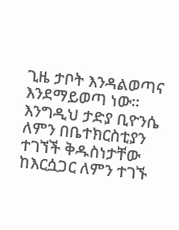ጊዜ ታቦት እንዳልወጣና እንደማይወጣ ነው፡፡እንግዲህ ታድያ ቢዮንሴ ለምን በቤተክርስቲያን ተገኘች ቅዱስነታቸው ከእርሷጋር ለምን ተገኙ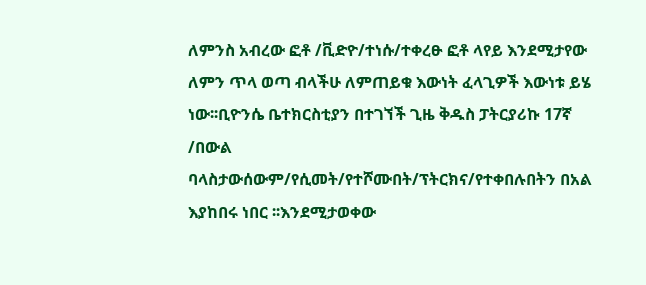ለምንስ አብረው ፎቶ /ቪድዮ/ተነሱ/ተቀረፁ ፎቶ ላየይ እንደሚታየው ለምን ጥላ ወጣ ብላችሁ ለምጠይቁ እውነት ፈላጊዎች እውነቱ ይሄ ነው፡፡ቢዮንሴ ቤተክርስቲያን በተገኘች ጊዜ ቅዱስ ፓትርያሪኩ 17ኛ /በውል ባላስታውሰውም/የሲመት/የተሾሙበት/ፕትርክና/የተቀበሉበትን በአል እያከበሩ ነበር ፡፡እንደሚታወቀው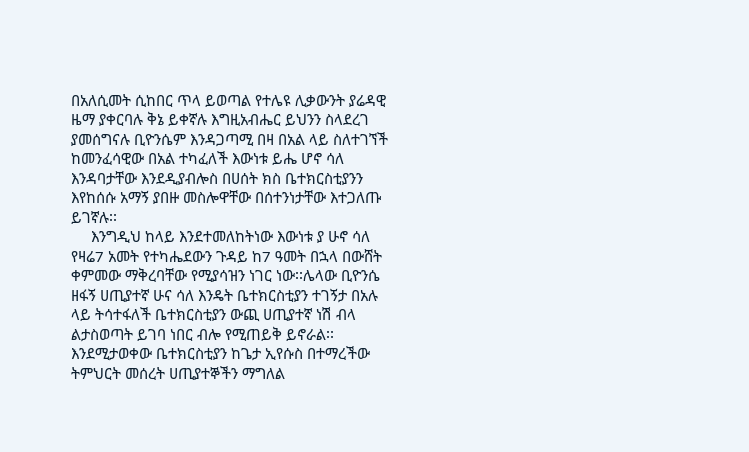በአለሲመት ሲከበር ጥላ ይወጣል የተሌዩ ሊቃውንት ያሬዳዊ ዜማ ያቀርባሉ ቅኔ ይቀኛሉ እግዚአብሔር ይህንን ስላደረገ ያመሰግናሉ ቢዮንሴም እንዳጋጣሚ በዛ በአል ላይ ስለተገኘች ከመንፈሳዊው በአል ተካፈለች እውነቱ ይሔ ሆኖ ሳለ እንዳባታቸው እንደዲያብሎስ በሀሰት ክስ ቤተክርስቲያንን እየከሰሱ አማኝ ያበዙ መስሎዋቸው በሰተንነታቸው እተጋለጡ ይገኛሉ፡፡
     እንግዲህ ከላይ እንደተመለከትነው እውነቱ ያ ሁኖ ሳለ የዛሬ7 አመት የተካሔደውን ጉዳይ ከ7 ዓመት በኋላ በውሸት ቀምመው ማቅረባቸው የሚያሳዝን ነገር ነው፡፡ሌላው ቢዮንሴ ዘፋኝ ሀጢያተኛ ሁና ሳለ እንዴት ቤተክርስቲያን ተገኝታ በአሉ ላይ ትሳተፋለች ቤተክርስቲያን ውጪ ሀጢያተኛ ነሽ ብላ ልታስወጣት ይገባ ነበር ብሎ የሚጠይቅ ይኖራል፡፡እንደሚታወቀው ቤተክርስቲያን ከጌታ ኢየሱስ በተማረችው ትምህርት መሰረት ሀጢያተኞችን ማግለል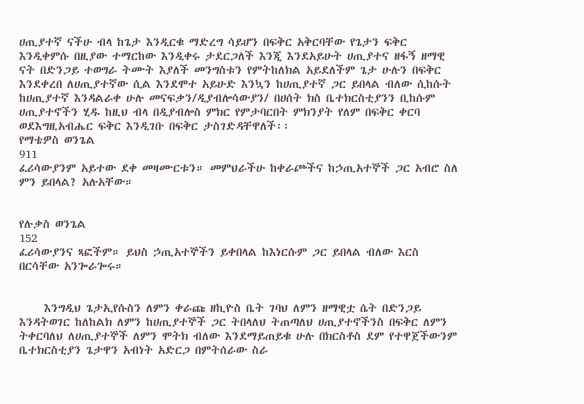ሀጢያተኛ ናችሁ ብላ ከጌታ እንዲርቁ ማድረግ ሳይሆን በፍቅር አቅርባቸው የጌታን ፍቅር እንዲቀምሱ በዚያው ተማርከው እንዲቀሩ ታደርጋለች እንጂ እንደአይሁት ሀጢያተና ዘፋኝ ዘማዊ ናት በድንጋይ ተወግራ ትሙት እያለች መንግስቱን የምትከለክል አይደለችም ጌታ ሁሉን በፍቅር እንደቀረበ ለሀጢያተኛው ሲል እንደሞተ አይሁድ እንኳን ከሀጢያተኛ ጋር ይበላል ብለው ሲከሱት ከሀጢያተኛ እንዳልራቀ ሁሉ መናፍቃን/ዲያብሎሳውያን/ በሀሰት ክስ ቤተክርስቲያንን ቢከሱም ሀጢያተኖችን ሂዱ ከዚህ ብላ በዲያብሎስ ምክር የምታባርበት ምክንያት የለም በፍቅር ቀርባ ወደእግዚአብሔር ፍቅር እንዲገቡ በፍቅር ታስገድዳቸዋለች፡፡
የማቴዎስ ወንጌል
911
ፈሪሳውያንም አይተው ደቀ መዛሙርቱን። መምህራችሁ ከቀራጮችና ከኃጢአተኞች ጋር አብሮ ስለ ምን ይበላል? አሉአቸው።


የሉቃስ ወንጌል
152
ፈሪሳውያንና ጻፎችም። ይህስ ኃጢአተኞችን ይቀበላል ከእነርሱም ጋር ይበላል ብለው እርስ በርሳቸው አንጐራጐሩ።


     እንግዲህ ጌታኢየሱስን ለምን ቀራጩ ዘኪዮስ ቤት ገባህ ለምን ዘማዊቷ ሴት በድንጋይ እንዳትወገር ከለከልክ ለምን ከሀጢያተኞች ጋር ትበላለህ ትጠጣለህ ሀጢያተኖችንስ በፍቅር ለምን ትቀርባለህ ለሀጢያተኞች ለምን ሞትክ ብለው እንደማይጠይቁ ሁሉ በክርስቶስ ደም የተዋጀችውንም ቤተክርስቲያን ጌታዋን አብነት አድርጋ በምትሰራው ስራ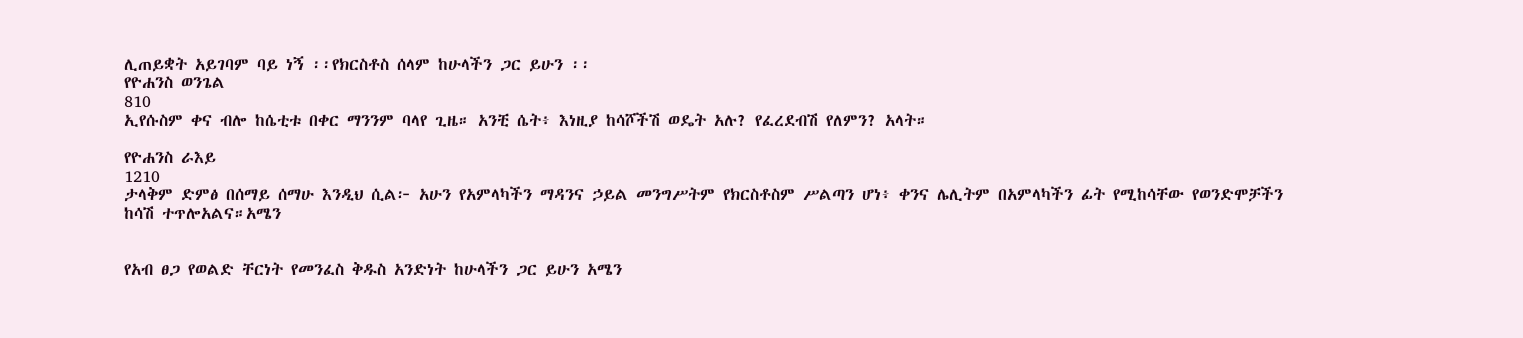ሊጠይቋት አይገባም ባይ ነኝ ፡፡የክርስቶስ ሰላም ከሁላችን ጋር ይሁን ፡፡
የዮሐንስ ወንጌል
810
ኢየሱስም ቀና ብሎ ከሴቲቱ በቀር ማንንም ባላየ ጊዜ። አንቺ ሴት፥ እነዚያ ከሳሾችሽ ወዴት አሉ? የፈረደብሽ የለምን? አላት።

የዮሐንስ ራእይ
1210
ታላቅም ድምፅ በሰማይ ሰማሁ እንዲህ ሲል፦ አሁን የአምላካችን ማዳንና ኃይል መንግሥትም የክርስቶስም ሥልጣን ሆነ፥ ቀንና ሌሊትም በአምላካችን ፊት የሚከሳቸው የወንድሞቻችን ከሳሽ ተጥሎአልና።አሜን


የአብ ፀጋ የወልድ ቸርነት የመንፈስ ቅዱስ አንድነት ከሁላችን ጋር ይሁን አሜን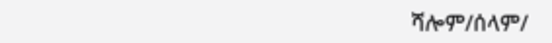ሻሎም/ሰላም/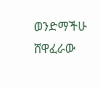ወንድማችሁ ሸዋፈራው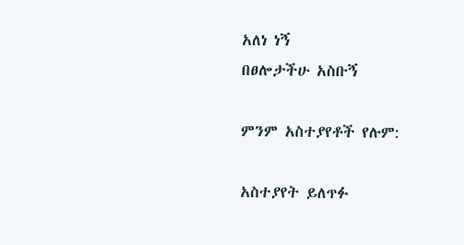አለነ ነኝ
በፀሎታችሁ አስቡኝ

ምንም አስተያየቶች የሉም:

አስተያየት ይለጥፉ